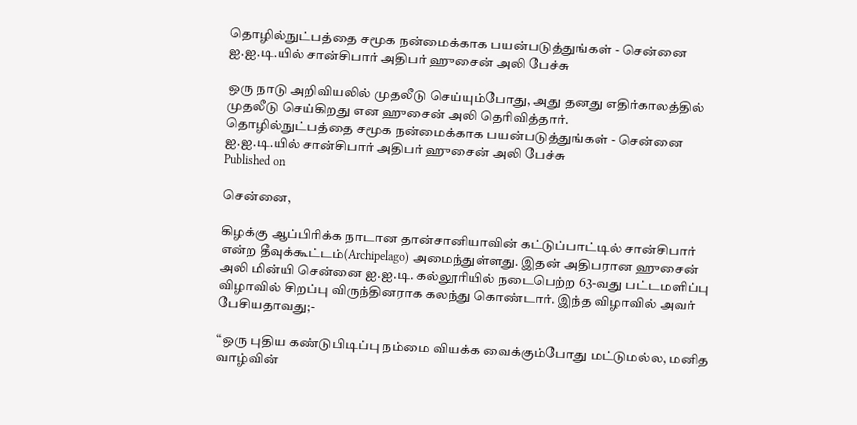தொழில்நுட்பத்தை சமூக நன்மைக்காக பயன்படுத்துங்கள் - சென்னை ஐ.ஐ.டி.யில் சான்சிபார் அதிபர் ஹுசைன் அலி பேச்சு

ஒரு நாடு அறிவியலில் முதலீடு செய்யும்போது, அது தனது எதிர்காலத்தில் முதலீடு செய்கிறது என ஹுசைன் அலி தெரிவித்தார்.
தொழில்நுட்பத்தை சமூக நன்மைக்காக பயன்படுத்துங்கள் - சென்னை ஐ.ஐ.டி.யில் சான்சிபார் அதிபர் ஹுசைன் அலி பேச்சு
Published on

சென்னை,

கிழக்கு ஆப்பிரிக்க நாடான தான்சானியாவின் கட்டுப்பாட்டில் சான்சிபார் என்ற தீவுக்கூட்டம்(Archipelago) அமைந்துள்ளது. இதன் அதிபரான ஹுசைன் அலி மின்யி சென்னை ஐ.ஐ.டி. கல்லூரியில் நடைபெற்ற 63-வது பட்டமளிப்பு விழாவில் சிறப்பு விருந்தினராக கலந்து கொண்டார். இந்த விழாவில் அவர் பேசியதாவது;-

“ஒரு புதிய கண்டுபிடிப்பு நம்மை வியக்க வைக்கும்போது மட்டுமல்ல, மனித வாழ்வின்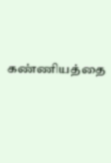கண்ணியத்தை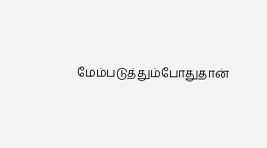மேம்படுத்தும்போதுதான்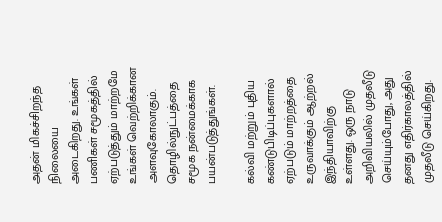அதன் மிகச்சிறந்த நிலையை அடைகிறது. உங்கள் பணிகள் சமூகத்தில் ஏற்படுத்தும் மாற்றமே உங்கள் வெற்றிக்கான அளவுகோலாகும். தொழில்நுட்பத்தை சமூக நன்மைக்காக பயன்படுத்துங்கள்.

கல்வி மற்றும் புதிய கண்டுபிடிப்புகளால் ஏற்படும் மாற்றத்தை உருவாக்கும் ஆற்றல் இந்தியாவிற்கு உள்ளது. ஒரு நாடு அறிவியலில் முதலீடு செய்யும்போது, அது தனது எதிர்காலத்தில் முதலீடு செய்கிறது.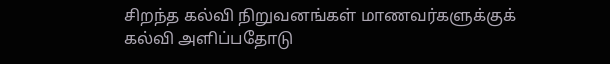சிறந்த கல்வி நிறுவனங்கள் மாணவர்களுக்குக் கல்வி அளிப்பதோடு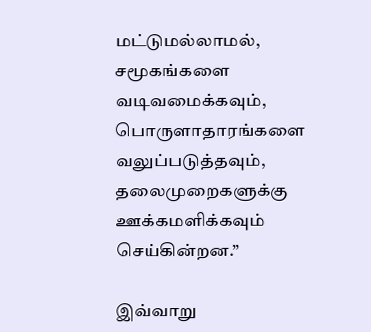மட்டுமல்லாமல், சமூகங்களை வடிவமைக்கவும், பொருளாதாரங்களை வலுப்படுத்தவும், தலைமுறைகளுக்கு ஊக்கமளிக்கவும் செய்கின்றன.”

இவ்வாறு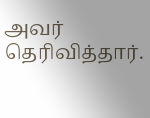அவர் தெரிவித்தார்.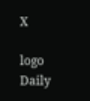X

logo
Daily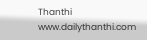Thanthi
www.dailythanthi.com